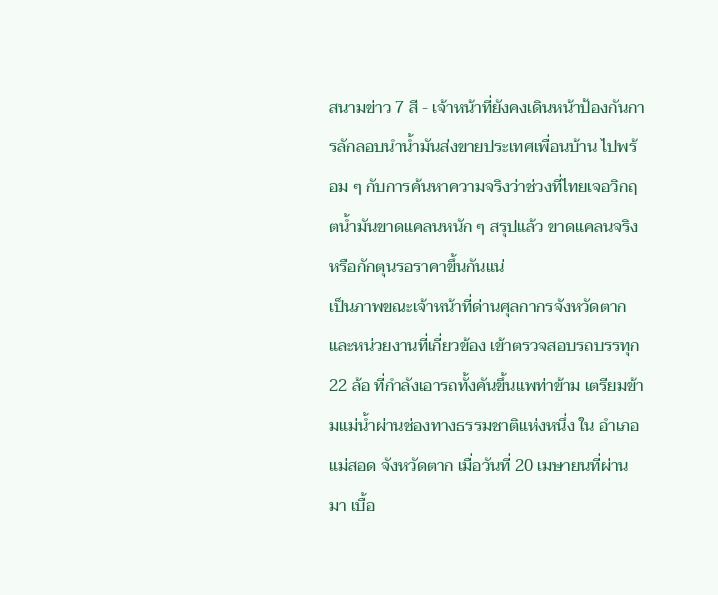สนามข่าว 7 สี - เจ้าหน้าที่ยังคงเดินหน้าป้องกันการลักลอบนำน้ำมันส่งขายประเทศเพื่อนบ้าน ไปพร้อม ๆ กับการค้นหาความจริงว่าช่วงที่ไทยเจอวิกฤตน้ำมันขาดแคลนหนัก ๆ สรุปแล้ว ขาดแคลนจริง หรือกักตุนรอราคาขึ้นกันแน่
เป็นภาพขณะเจ้าหน้าที่ด่านศุลกากรจังหวัดตาก และหน่วยงานที่เกี่ยวข้อง เข้าตรวจสอบรถบรรทุก 22 ล้อ ที่กำลังเอารถทั้งคันขึ้นแพท่าข้าม เตรียมข้ามแม่น้ำผ่านช่องทางธรรมชาติแห่งหนึ่ง ใน อำเภอแม่สอด จังหวัดตาก เมื่อวันที่ 20 เมษายนที่ผ่านมา เบื้อ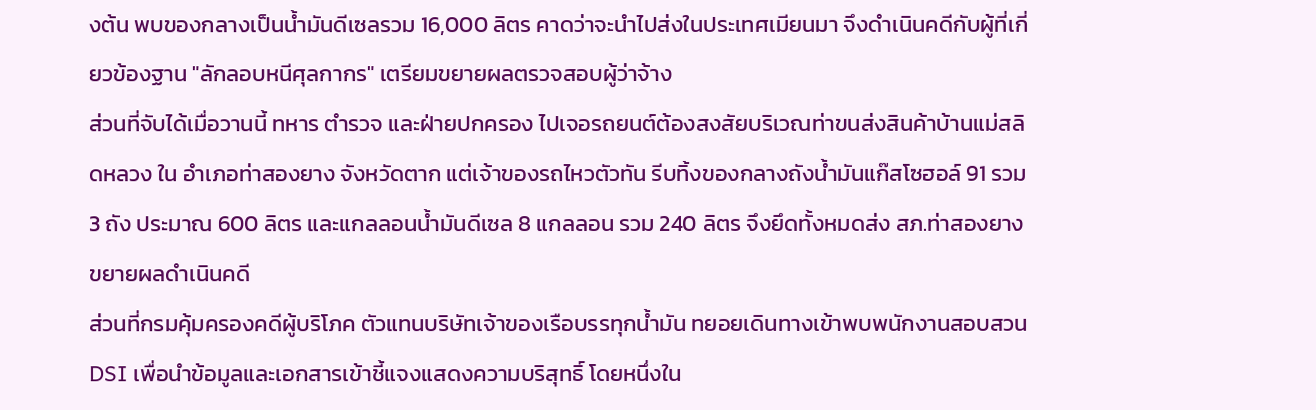งต้น พบของกลางเป็นน้ำมันดีเซลรวม 16,000 ลิตร คาดว่าจะนำไปส่งในประเทศเมียนมา จึงดำเนินคดีกับผู้ที่เกี่ยวข้องฐาน "ลักลอบหนีศุลกากร" เตรียมขยายผลตรวจสอบผู้ว่าจ้าง
ส่วนที่จับได้เมื่อวานนี้ ทหาร ตำรวจ และฝ่ายปกครอง ไปเจอรถยนต์ต้องสงสัยบริเวณท่าขนส่งสินค้าบ้านแม่สลิดหลวง ใน อำเภอท่าสองยาง จังหวัดตาก แต่เจ้าของรถไหวตัวทัน รีบทิ้งของกลางถังน้ำมันแก๊สโซฮอล์ 91 รวม 3 ถัง ประมาณ 600 ลิตร และแกลลอนน้ำมันดีเซล 8 แกลลอน รวม 240 ลิตร จึงยึดทั้งหมดส่ง สภ.ท่าสองยาง ขยายผลดำเนินคดี
ส่วนที่กรมคุ้มครองคดีผู้บริโภค ตัวแทนบริษัทเจ้าของเรือบรรทุกน้ำมัน ทยอยเดินทางเข้าพบพนักงานสอบสวน DSI เพื่อนำข้อมูลและเอกสารเข้าชี้แจงแสดงความบริสุทธิ์ โดยหนึ่งใน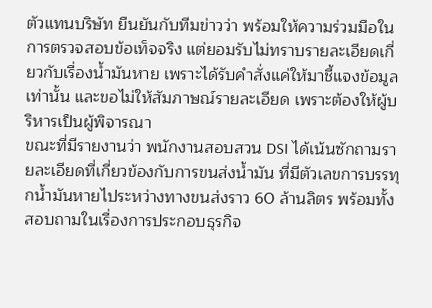ตัวแทนบริษัท ยืนยันกับทีมข่าวว่า พร้อมให้ความร่วมมือในการตรวจสอบข้อเท็จจริง แต่ยอมรับไม่ทราบรายละเอียดเกี่ยวกับเรื่องน้ำมันหาย เพราะได้รับคำสั่งแค่ให้มาชี้แจงข้อมูลเท่านั้น และขอไม่ให้สัมภาษณ์รายละเอียด เพราะต้องให้ผู้บริหารเป็นผู้พิจารณา
ขณะที่มีรายงานว่า พนักงานสอบสวน DSI ได้เน้นซักถามรายละเอียดที่เกี่ยวข้องกับการขนส่งน้ำมัน ที่มีตัวเลขการบรรทุกน้ำมันหายไประหว่างทางขนส่งราว 60 ล้านลิตร พร้อมทั้งสอบถามในเรื่องการประกอบธุรกิจ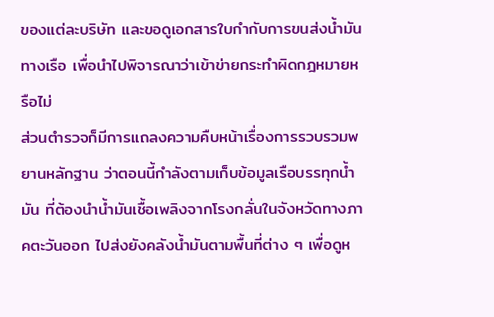ของแต่ละบริษัท และขอดูเอกสารใบกำกับการขนส่งน้ำมันทางเรือ เพื่อนำไปพิจารณาว่าเข้าข่ายกระทำผิดกฎหมายหรือไม่
ส่วนตำรวจก็มีการแถลงความคืบหน้าเรื่องการรวบรวมพยานหลักฐาน ว่าตอนนี้กำลังตามเก็บข้อมูลเรือบรรทุกน้ำมัน ที่ต้องนำน้ำมันเชื้อเพลิงจากโรงกลั่นในจังหวัดทางภาคตะวันออก ไปส่งยังคลังน้ำมันตามพื้นที่ต่าง ๆ เพื่อดูห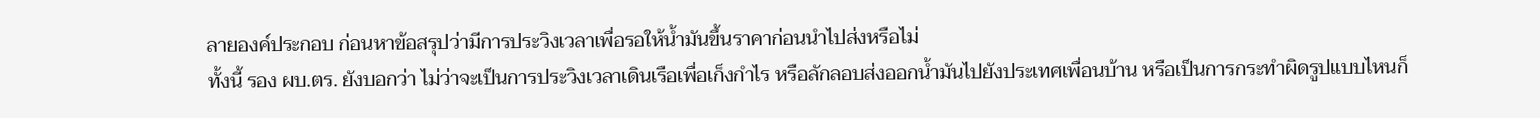ลายองค์ประกอบ ก่อนหาข้อสรุปว่ามีการประวิงเวลาเพื่อรอให้น้ำมันขึ้นราคาก่อนนำไปส่งหรือไม่
ทั้งนี้ รอง ผบ.ตร. ยังบอกว่า ไม่ว่าจะเป็นการประวิงเวลาเดินเรือเพื่อเก็งกำไร หรือลักลอบส่งออกน้ำมันไปยังประเทศเพื่อนบ้าน หรือเป็นการกระทำผิดรูปแบบไหนก็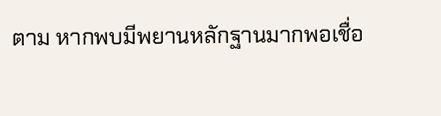ตาม หากพบมีพยานหลักฐานมากพอเชื่อ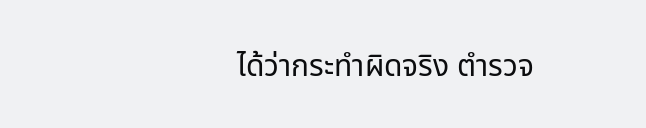ได้ว่ากระทำผิดจริง ตำรวจ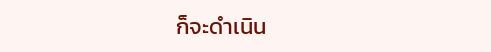ก็จะดำเนิน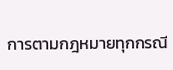การตามกฎหมายทุกกรณี